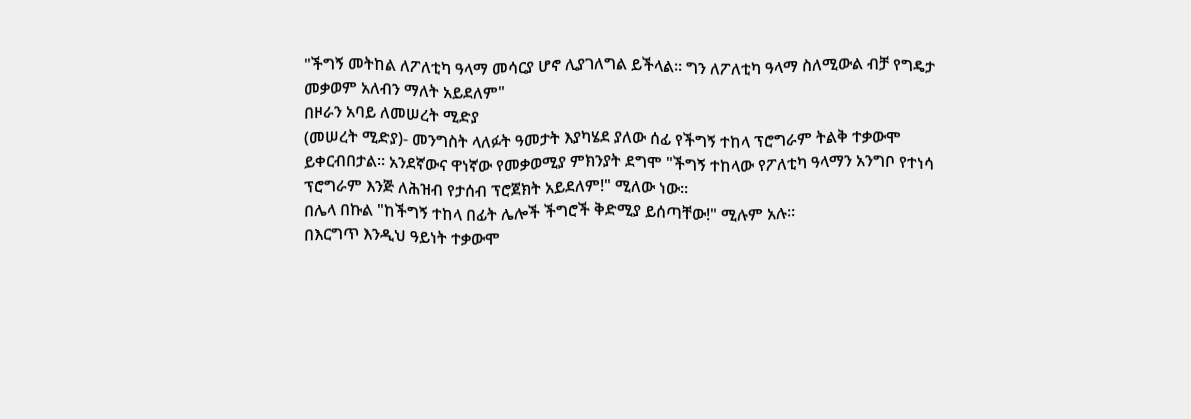"ችግኝ መትከል ለፖለቲካ ዓላማ መሳርያ ሆኖ ሊያገለግል ይችላል። ግን ለፖለቲካ ዓላማ ስለሚውል ብቻ የግዴታ መቃወም አለብን ማለት አይደለም"
በዞራን አባይ ለመሠረት ሚድያ
(መሠረት ሚድያ)- መንግስት ላለፉት ዓመታት እያካሄደ ያለው ሰፊ የችግኝ ተከላ ፕሮግራም ትልቅ ተቃውሞ ይቀርብበታል። አንደኛውና ዋነኛው የመቃወሚያ ምክንያት ደግሞ "ችግኝ ተከላው የፖለቲካ ዓላማን አንግቦ የተነሳ ፕሮግራም እንጅ ለሕዝብ የታሰብ ፕሮጀክት አይደለም!" ሚለው ነው።
በሌላ በኩል "ከችግኝ ተከላ በፊት ሌሎች ችግሮች ቅድሚያ ይሰጣቸው!" ሚሉም አሉ።
በእርግጥ እንዲህ ዓይነት ተቃውሞ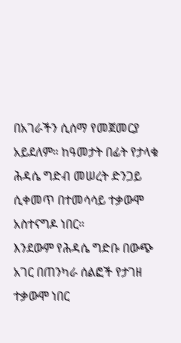በአገራችን ሲሰማ የመጀመርያ አይደለም። ከዓመታት በፊት የታላቁ ሕዳሴ ግድብ መሠረት ድንጋይ ሲቀመጥ በተመሳሳይ ተቃውሞ አስተናግዶ ነበር።
እንደውም የሕዳሴ ግድቡ በውጭ አገር በጠንካራ ሰልፎች የታገዘ ተቃውሞ ነበር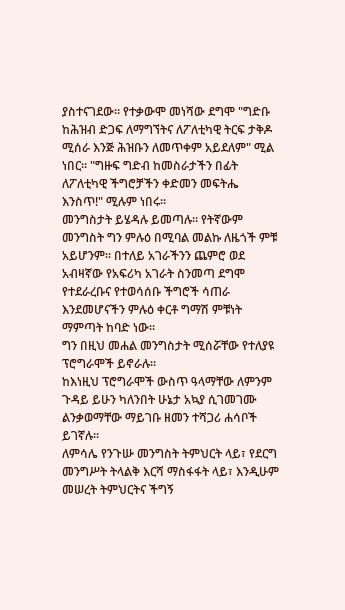ያስተናገደው። የተቃውሞ መነሻው ደግሞ "ግድቡ ከሕዝብ ድጋፍ ለማግኘትና ለፖለቲካዊ ትርፍ ታቅዶ ሚሰራ እንጅ ሕዝቡን ለመጥቀም አይደለም" ሚል ነበር። "ግዙፍ ግድብ ከመስራታችን በፊት ለፖለቲካዊ ችግሮቻችን ቀድመን መፍትሔ እንስጥ!" ሚሉም ነበሩ።
መንግስታት ይሄዳሉ ይመጣሉ። የትኛውም መንግስት ግን ምሉዕ በሚባል መልኩ ለዜጎች ምቹ አይሆንም። በተለይ አገራችንን ጨምሮ ወደ አብዛኛው የአፍሪካ አገራት ስንመጣ ደግሞ የተደራረቡና የተወሳሰቡ ችግሮች ሳጠራ እንደመሆናችን ምሉዕ ቀርቶ ግማሽ ምቹነት ማምጣት ከባድ ነው።
ግን በዚህ መሐል መንግስታት ሚሰሯቸው የተለያዩ ፕሮግራሞች ይኖራሉ።
ከእነዚህ ፕሮግራሞች ውስጥ ዓላማቸው ለምንም ጉዳይ ይሁን ካለንበት ሁኔታ አኳያ ሲገመገሙ ልንቃወማቸው ማይገቡ ዘመን ተሻጋሪ ሐሳቦች ይገኛሉ።
ለምሳሌ የንጉሡ መንግስት ትምህርት ላይ፣ የደርግ መንግሥት ትላልቅ እርሻ ማስፋፋት ላይ፣ እንዲሁም መሠረት ትምህርትና ችግኝ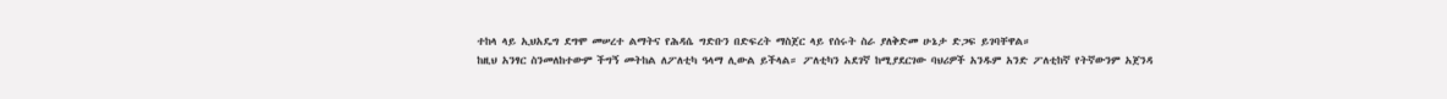ተከላ ላይ ኢህአዴግ ደግሞ መሠረተ ልማትና የሕዳሴ ግድቡን በድፍረት ማስጀር ላይ የሰሩት ስራ ያለቅድመ ሁኔታ ድጋፍ ይገባቸዋል።
ከዚህ አንፃር ስንመለከተውም ችግኝ መትከል ለፖለቲካ ዓላማ ሊውል ይችላል። ፖለቲካን አደገኛ ከሚያደርገው ባህሪዎች አንዱም አንድ ፖለቲከኛ የትኛውንም አጀንዳ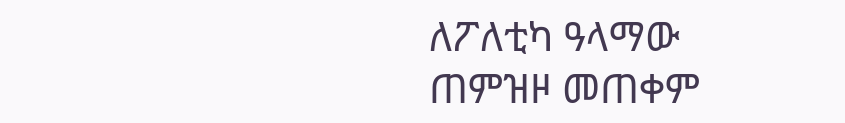ለፖለቲካ ዓላማው ጠምዝዞ መጠቀም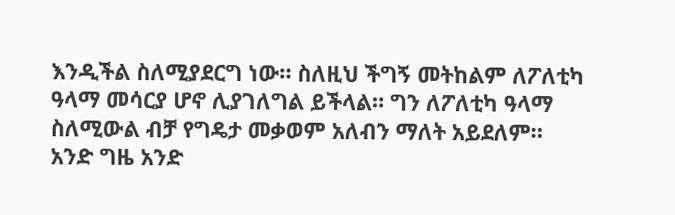እንዲችል ስለሚያደርግ ነው። ስለዚህ ችግኝ መትከልም ለፖለቲካ ዓላማ መሳርያ ሆኖ ሊያገለግል ይችላል። ግን ለፖለቲካ ዓላማ ስለሚውል ብቻ የግዴታ መቃወም አለብን ማለት አይደለም።
አንድ ግዜ አንድ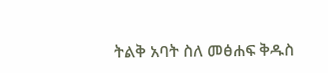ትልቅ አባት ስለ መፅሐፍ ቅዱስ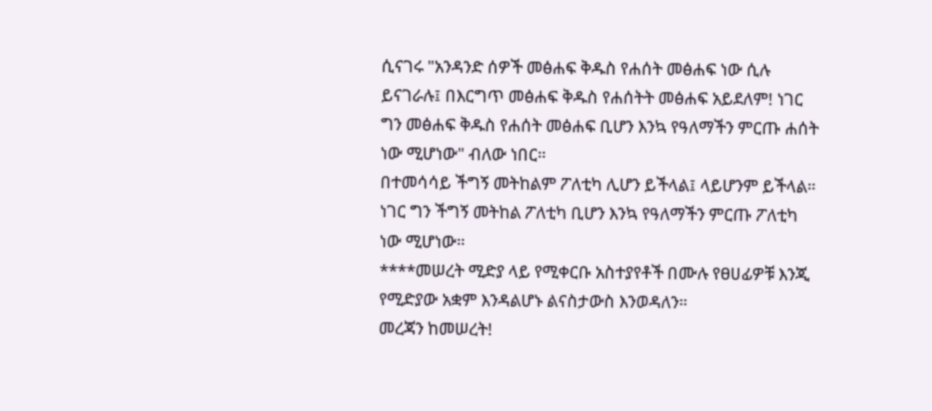ሲናገሩ "አንዳንድ ሰዎች መፅሐፍ ቅዱስ የሐሰት መፅሐፍ ነው ሲሉ ይናገራሉ፤ በእርግጥ መፅሐፍ ቅዱስ የሐሰትት መፅሐፍ አይደለም! ነገር ግን መፅሐፍ ቅዱስ የሐሰት መፅሐፍ ቢሆን እንኳ የዓለማችን ምርጡ ሐሰት ነው ሚሆነው" ብለው ነበር።
በተመሳሳይ ችግኝ መትከልም ፖለቲካ ሊሆን ይችላል፤ ላይሆንም ይችላል። ነገር ግን ችግኝ መትከል ፖለቲካ ቢሆን እንኳ የዓለማችን ምርጡ ፖለቲካ ነው ሚሆነው።
****መሠረት ሚድያ ላይ የሚቀርቡ አስተያየቶች በሙሉ የፀሀፊዎቹ እንጂ የሚድያው አቋም እንዳልሆኑ ልናስታውስ እንወዳለን።
መረጃን ከመሠረት!